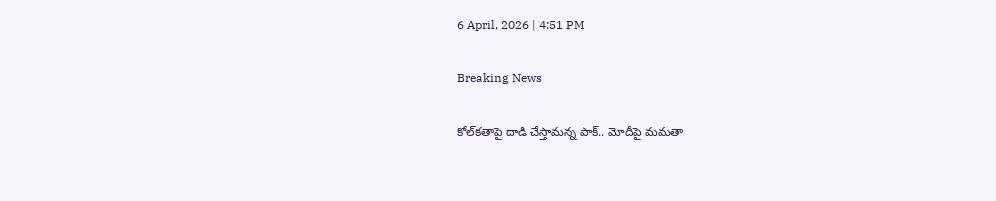6 April, 2026 | 4:51 PM

Breaking News

కోల్‌కతాపై దాడి చేస్తామన్న పాక్.. మోదీపై మమతా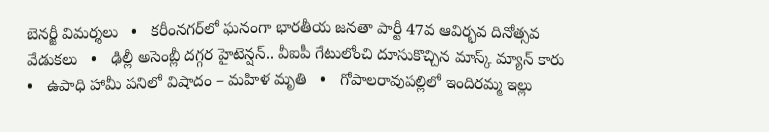బెనర్జీ విమర్శలు   •   కరీంనగర్‌లో ఘనంగా భారతీయ జనతా పార్టీ 47వ ఆవిర్భవ దినోత్సవ వేడుకలు   •   ఢిల్లీ అసెంబ్లీ దగ్గర హైటెన్షన్.. వీఐపీ గేటులోంచి దూసుకొచ్చిన మాస్క్ మ్యాన్ కారు   •   ఉపాధి హామీ పనిలో విషాదం – మహిళ మృతి   •   గోపాలరావుపల్లిలో ఇందిరమ్మ ఇల్లు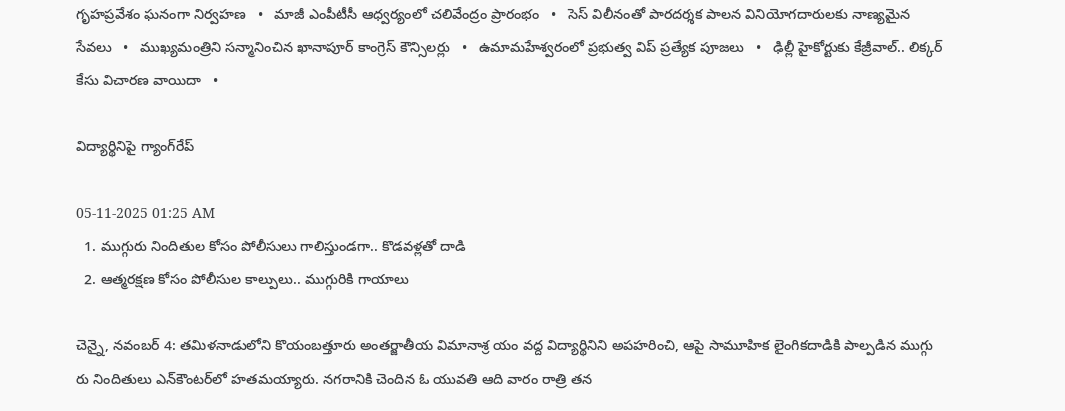గృహప్రవేశం ఘనంగా నిర్వహణ   •   మాజీ ఎంపీటీసీ ఆధ్వర్యంలో చలివేంద్రం ప్రారంభం   •   సెస్ విలీనంతో పారదర్శక పాలన వినియోగదారులకు నాణ్యమైన సేవలు   •   ముఖ్యమంత్రిని సన్మానించిన ఖానాపూర్ కాంగ్రెస్ కౌన్సిలర్లు   •   ఉమామహేశ్వరంలో ప్రభుత్వ విప్ ప్రత్యేక పూజలు   •   ఢిల్లీ హైకోర్టుకు కేజ్రీవాల్.. లిక్కర్ కేసు విచారణ వాయిదా   •

విద్యార్థినిపై గ్యాంగ్‌రేప్

05-11-2025 01:25 AM
  1. ముగ్గురు నిందితుల కోసం పోలీసులు గాలిస్తుండగా.. కొడవళ్లతో దాడి
  2. ఆత్మరక్షణ కోసం పోలీసుల కాల్పులు.. ముగ్గురికి గాయాలు

చెన్నై, నవంబర్ 4: తమిళనాడులోని కొయంబత్తూరు అంతర్జాతీయ విమానాశ్ర యం వద్ద విద్యార్థినిని అపహరించి, ఆపై సామూహిక లైంగికదాడికి పాల్పడిన ముగ్గు రు నిందితులు ఎన్‌కౌంటర్‌లో హతమయ్యారు. నగరానికి చెందిన ఓ యువతి ఆది వారం రాత్రి తన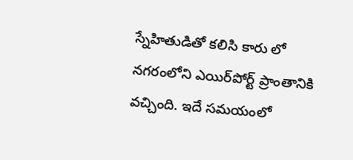స్నేహితుడితో కలిసి కారు లో నగరంలోని ఎయిర్‌పోర్ట్ ప్రాంతానికి వచ్చింది. ఇదే సమయంలో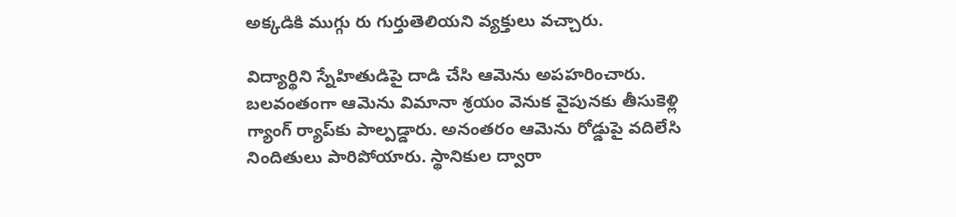అక్కడికి ముగ్గు రు గుర్తుతెలియని వ్యక్తులు వచ్చారు.

విద్యార్థిని స్నేహితుడిపై దాడి చేసి ఆమెను అపహరించారు. బలవంతంగా ఆమెను విమానా శ్రయం వెనుక వైపునకు తీసుకెళ్లి గ్యాంగ్ ర్యాప్‌కు పాల్పడ్డారు. అనంతరం ఆమెను రోడ్డుపై వదిలేసి నిందితులు పారిపోయారు. స్థానికుల ద్వారా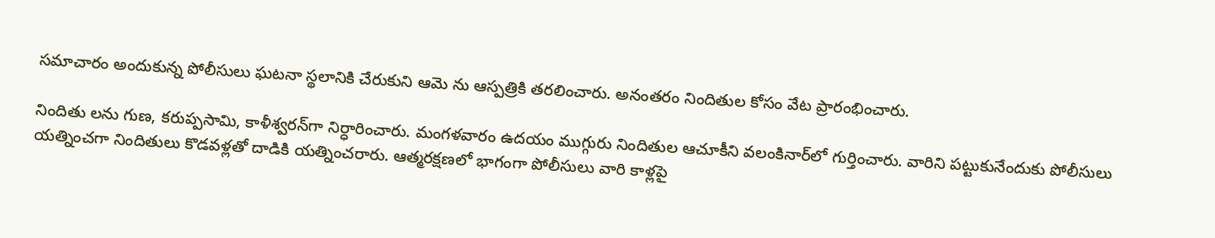సమాచారం అందుకున్న పోలీసులు ఘటనా స్థలానికి చేరుకుని ఆమె ను ఆస్పత్రికి తరలించారు. అనంతరం నిందితుల కోసం వేట ప్రారంభించారు.

నిందితు లను గుణ, కరుప్పసామి, కాళీశ్వరన్‌గా నిర్ధారించారు. మంగళవారం ఉదయం ముగ్గురు నిందితుల ఆచూకీని వలంకినార్‌లో గుర్తించారు. వారిని పట్టుకునేందుకు పోలీసులు యత్నించగా నిందితులు కొడవళ్లతో దాడికి యత్నించరారు. ఆత్మరక్షణలో భాగంగా పోలీసులు వారి కాళ్లపై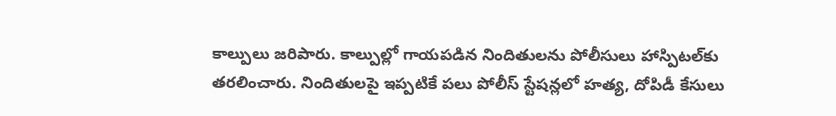కాల్పులు జరిపారు. కాల్పుల్లో గాయపడిన నిందితులను పోలీసులు హాస్పిటల్‌కు తరలించారు. నిందితులపై ఇప్పటికే పలు పోలీస్ స్టేషన్లలో హత్య, దోపిడీ కేసులు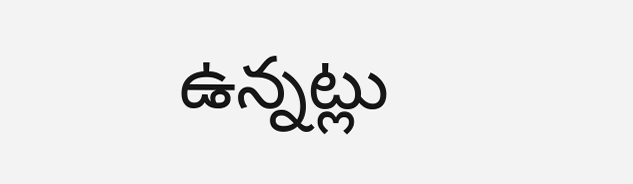ఉన్నట్లు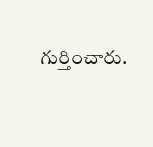గుర్తించారు.